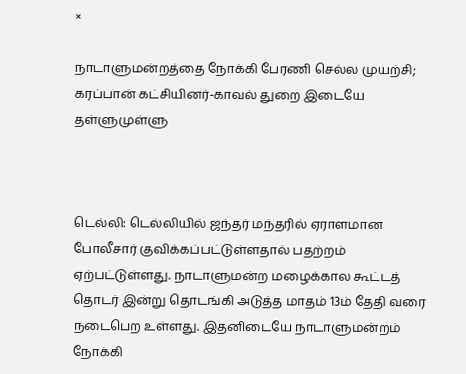×

நாடாளுமன்றத்தை நோக்கி பேரணி செல்ல முயற்சி; கரப்பான் கட்சியினர்-காவல் துறை இடையே தள்ளுமுள்ளு



டெல்லி: டெல்லியில் ஜந்தர் மந்தரில் ஏராளமான போலீசார் குவிக்கப்பட்டுள்ளதால் பதற்றம் ஏற்பட்டுள்ளது. நாடாளுமன்ற மழைக்கால கூட்டத் தொடர் இன்று தொடங்கி அடுத்த மாதம் 13ம் தேதி வரை நடைபெற உள்ளது. இதனிடையே நாடாளுமன்றம் நோக்கி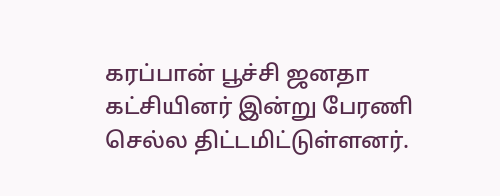கரப்பான் பூச்சி ஜனதா கட்சியினர் இன்று பேரணி செல்ல திட்டமிட்டுள்ளனர்.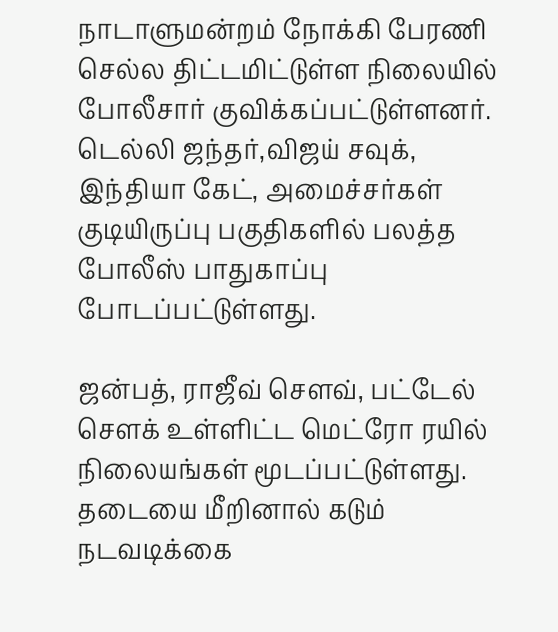நாடாளுமன்றம் நோக்கி பேரணி செல்ல திட்டமிட்டுள்ள நிலையில் போலீசார் குவிக்கப்பட்டுள்ளனர். டெல்லி ஜந்தர்,விஜய் சவுக், இந்தியா கேட், அமைச்சர்கள் குடியிருப்பு பகுதிகளில் பலத்த போலீஸ் பாதுகாப்பு போடப்பட்டுள்ளது.

ஜன்பத், ராஜீவ் சௌவ், பட்டேல் சௌக் உள்ளிட்ட மெட்ரோ ரயில் நிலையங்கள் மூடப்பட்டுள்ளது. தடையை மீறினால் கடும் நடவடிக்கை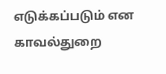எடுக்கப்படும் என காவல்துறை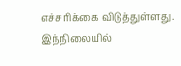எச்சரிக்கை விடுத்துள்ளது. இந்நிலையில்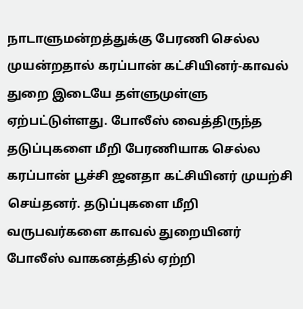நாடாளுமன்றத்துக்கு பேரணி செல்ல முயன்றதால் கரப்பான் கட்சியினர்-காவல் துறை இடையே தள்ளுமுள்ளு ஏற்பட்டுள்ளது. போலீஸ் வைத்திருந்த தடுப்புகளை மீறி பேரணியாக செல்ல கரப்பான் பூச்சி ஜனதா கட்சியினர் முயற்சி செய்தனர். தடுப்புகளை மீறி வருபவர்களை காவல் துறையினர் போலீஸ் வாகனத்தில் ஏற்றி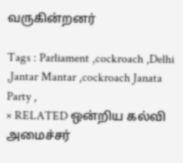வருகின்றனர்

Tags : Parliament ,cockroach ,Delhi ,Jantar Mantar ,cockroach Janata Party ,
× RELATED ஒன்றிய கல்வி அமைச்சர்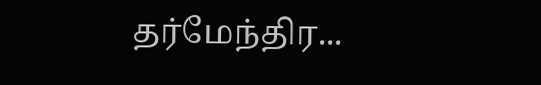தர்மேந்திர...